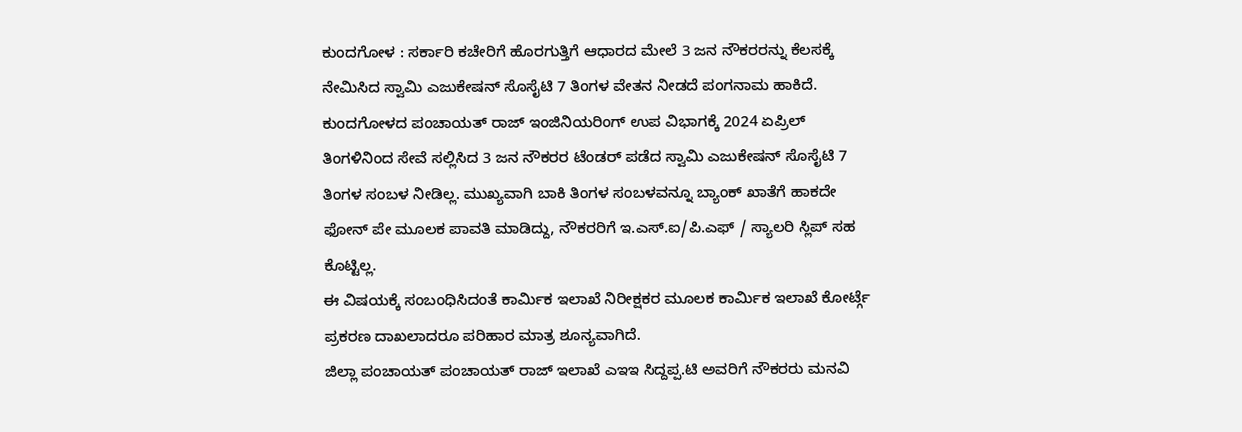ಕುಂದಗೋಳ : ಸರ್ಕಾರಿ ಕಚೇರಿಗೆ ಹೊರಗುತ್ತಿಗೆ ಆಧಾರದ ಮೇಲೆ 3 ಜನ ನೌಕರರನ್ನು ಕೆಲಸಕ್ಕೆ ನೇಮಿಸಿದ ಸ್ವಾಮಿ ಎಜುಕೇಷನ್ ಸೊಸೈಟಿ 7 ತಿಂಗಳ ವೇತನ ನೀಡದೆ ಪಂಗನಾಮ ಹಾಕಿದೆ.
ಕುಂದಗೋಳದ ಪಂಚಾಯತ್ ರಾಜ್ ಇಂಜಿನಿಯರಿಂಗ್ ಉಪ ವಿಭಾಗಕ್ಕೆ 2024 ಏಪ್ರಿಲ್ ತಿಂಗಳಿನಿಂದ ಸೇವೆ ಸಲ್ಲಿಸಿದ 3 ಜನ ನೌಕರರ ಟೆಂಡರ್ ಪಡೆದ ಸ್ವಾಮಿ ಎಜುಕೇಷನ್ ಸೊಸೈಟಿ 7 ತಿಂಗಳ ಸಂಬಳ ನೀಡಿಲ್ಲ. ಮುಖ್ಯವಾಗಿ ಬಾಕಿ ತಿಂಗಳ ಸಂಬಳವನ್ನೂ ಬ್ಯಾಂಕ್ ಖಾತೆಗೆ ಹಾಕದೇ ಫೋನ್ ಪೇ ಮೂಲಕ ಪಾವತಿ ಮಾಡಿದ್ದು, ನೌಕರರಿಗೆ ಇ.ಎಸ್.ಐ/ಪಿ.ಎಫ್ / ಸ್ಯಾಲರಿ ಸ್ಲಿಪ್ ಸಹ ಕೊಟ್ಟಿಲ್ಲ.
ಈ ವಿಷಯಕ್ಕೆ ಸಂಬಂಧಿಸಿದಂತೆ ಕಾರ್ಮಿಕ ಇಲಾಖೆ ನಿರೀಕ್ಷಕರ ಮೂಲಕ ಕಾರ್ಮಿಕ ಇಲಾಖೆ ಕೋರ್ಟ್ಗೆ ಪ್ರಕರಣ ದಾಖಲಾದರೂ ಪರಿಹಾರ ಮಾತ್ರ ಶೂನ್ಯವಾಗಿದೆ.
ಜಿಲ್ಲಾ ಪಂಚಾಯತ್ ಪಂಚಾಯತ್ ರಾಜ್ ಇಲಾಖೆ ಎಇಇ ಸಿದ್ದಪ್ಪ.ಟಿ ಅವರಿಗೆ ನೌಕರರು ಮನವಿ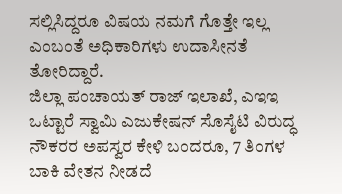ಸಲ್ಲಿಸಿದ್ದರೂ ವಿಷಯ ನಮಗೆ ಗೊತ್ತೇ ಇಲ್ಲ ಎಂಬಂತೆ ಅಧಿಕಾರಿಗಳು ಉದಾಸೀನತೆ ತೋರಿದ್ದಾರೆ.
ಜಿಲ್ಲಾ ಪಂಚಾಯತ್ ರಾಜ್ ಇಲಾಖೆ, ಎಇಇ
ಒಟ್ಟಾರೆ ಸ್ವಾಮಿ ಎಜುಕೇಷನ್ ಸೊಸೈಟಿ ವಿರುದ್ಧ ನೌಕರರ ಅಪಸ್ವರ ಕೇಳಿ ಬಂದರೂ, 7 ತಿಂಗಳ ಬಾಕಿ ವೇತನ ನೀಡದೆ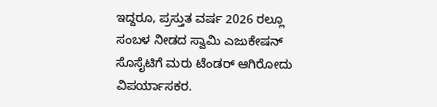ಇದ್ದರೂ, ಪ್ರಸ್ತುತ ವರ್ಷ 2026 ರಲ್ಲೂ ಸಂಬಳ ನೀಡದ ಸ್ವಾಮಿ ಎಜುಕೇಷನ್ ಸೊಸೈಟಿಗೆ ಮರು ಟೆಂಡರ್ ಆಗಿರೋದು ವಿಪರ್ಯಾಸಕರ.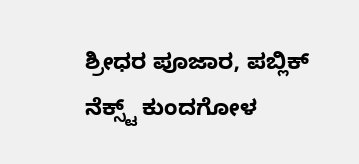ಶ್ರೀಧರ ಪೂಜಾರ, ಪಬ್ಲಿಕ್ ನೆಕ್ಸ್ಟ್ ಕುಂದಗೋಳ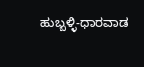ಹುಬ್ಬಳ್ಳಿ-ಧಾರವಾಡ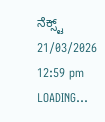ನೆಕ್ಸ್ಟ್
21/03/2026 12:59 pm
LOADING...